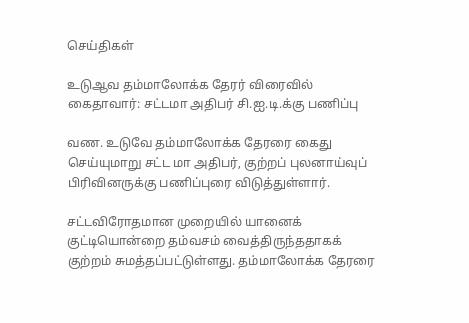செய்திகள்

உடுஆவ தம்மாலோக்க தேரர் விரைவில் கைதாவார்: சட்டமா அதிபர் சி.ஐ.டி.க்கு பணிப்பு

வண. உடுவே தம்மாலோக்க தேரரை கைது செய்யுமாறு சட்ட மா அதிபர், குற்றப் புலனாய்வுப் பிரிவினருக்கு பணிப்புரை விடுத்துள்ளார்.

சட்டவிரோதமான முறையில் யானைக் குட்டியொன்றை தம்வசம் வைத்திருந்ததாகக் குற்றம் சுமத்தப்பட்டுள்ளது. தம்மாலோக்க தேரரை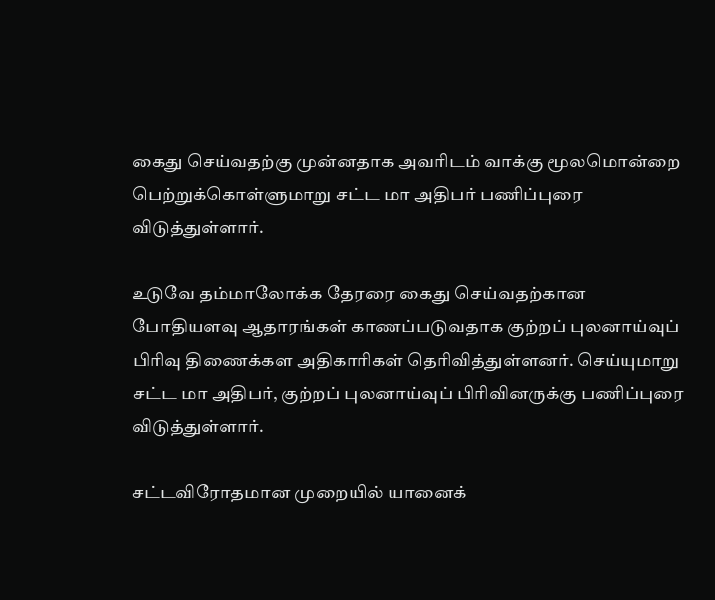கைது செய்வதற்கு முன்னதாக அவரிடம் வாக்கு மூலமொன்றை பெற்றுக்கொள்ளுமாறு சட்ட மா அதிபர் பணிப்புரை விடுத்துள்ளார்.

உடுவே தம்மாலோக்க தேரரை கைது செய்வதற்கான போதியளவு ஆதாரங்கள் காணப்படுவதாக குற்றப் புலனாய்வுப் பிரிவு திணைக்கள அதிகாரிகள் தெரிவித்துள்ளனர். செய்யுமாறு சட்ட மா அதிபர், குற்றப் புலனாய்வுப் பிரிவினருக்கு பணிப்புரை விடுத்துள்ளார்.

சட்டவிரோதமான முறையில் யானைக்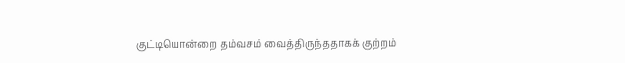குட்டியொன்றை தம்வசம் வைத்திருந்ததாகக் குற்றம்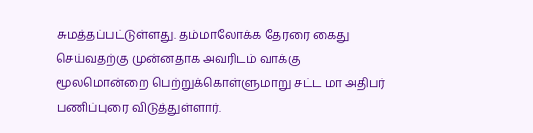சுமத்தப்பட்டுள்ளது. தம்மாலோக்க தேரரை கைது செய்வதற்கு முன்னதாக அவரிடம் வாக்கு மூலமொன்றை பெற்றுக்கொள்ளுமாறு சட்ட மா அதிபர் பணிப்புரை விடுத்துள்ளார்.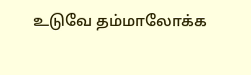உடுவே தம்மாலோக்க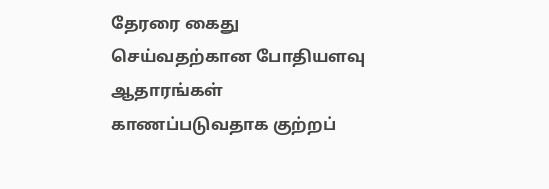தேரரை கைது செய்வதற்கான போதியளவு ஆதாரங்கள் காணப்படுவதாக குற்றப்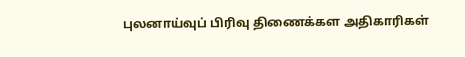புலனாய்வுப் பிரிவு திணைக்கள அதிகாரிகள்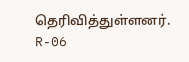தெரிவித்துள்ளனர்.
R-06